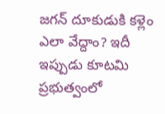జగన్ దూకుడుకి కళ్లెం ఎలా వేద్దాం? ఇదీ ఇప్పుడు కూటమి ప్రభుత్వంలో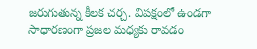జరుగుతున్న కీలక చర్చ. విపక్షంలో ఉండగా సాధారణంగా ప్రజల మధ్యకు రావడం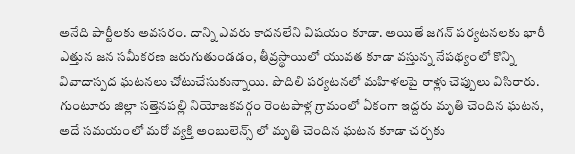అనేది పార్టీలకు అవసరం. దాన్ని ఎవరు కాదనలేని విషయం కూడా. అయితే జగన్ పర్యటనలకు భారీ ఎత్తున జన సమీకరణ జరుగుతుండడం, తీవ్రస్థాయిలో యువత కూడా వస్తున్న నేపథ్యంలో కొన్ని వివాదాస్పద ఘటనలు చోటుచేసుకున్నాయి. పొదిలి పర్యటనలో మహిళలపై రాళ్లు చెప్పులు విసిరారు.
గుంటూరు జిల్లా సత్తెనపల్లి నియోజకవర్గం రెంటపాళ్ల గ్రామంలో ఏకంగా ఇద్దరు మృతి చెందిన ఘటన, అదే సమయంలో మరో వ్యక్తి అంబులెన్స్ లో మృతి చెందిన ఘటన కూడా చర్చకు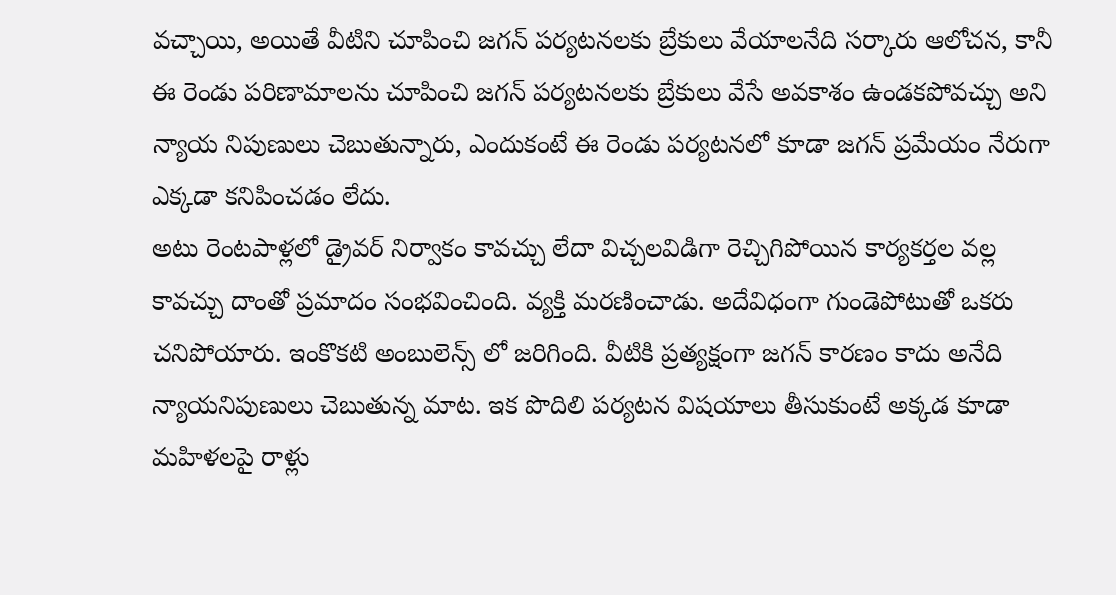వచ్చాయి, అయితే వీటిని చూపించి జగన్ పర్యటనలకు బ్రేకులు వేయాలనేది సర్కారు ఆలోచన, కానీ ఈ రెండు పరిణామాలను చూపించి జగన్ పర్యటనలకు బ్రేకులు వేసే అవకాశం ఉండకపోవచ్చు అని న్యాయ నిపుణులు చెబుతున్నారు, ఎందుకంటే ఈ రెండు పర్యటనలో కూడా జగన్ ప్రమేయం నేరుగా ఎక్కడా కనిపించడం లేదు.
అటు రెంటపాళ్లలో డ్రైవర్ నిర్వాకం కావచ్చు లేదా విచ్చలవిడిగా రెచ్చిగిపోయిన కార్యకర్తల వల్ల కావచ్చు దాంతో ప్రమాదం సంభవించింది. వ్యక్తి మరణించాడు. అదేవిధంగా గుండెపోటుతో ఒకరు చనిపోయారు. ఇంకొకటి అంబులెన్స్ లో జరిగింది. వీటికి ప్రత్యక్షంగా జగన్ కారణం కాదు అనేది న్యాయనిపుణులు చెబుతున్న మాట. ఇక పొదిలి పర్యటన విషయాలు తీసుకుంటే అక్కడ కూడా మహిళలపై రాళ్లు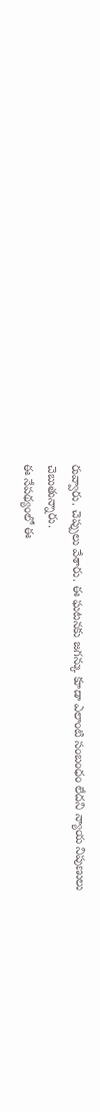రువ్వారు. చెప్పులు వేశారు. ఈ ఘటనకు జగన్కు కూడా ఎలాంటి సంబంధం లేదని న్యాయ నిపుణులు చెబుతున్నారు.
ఈ నేపథ్యంలో ఈ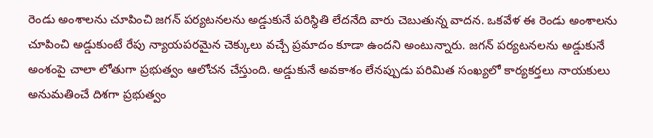రెండు అంశాలను చూపించి జగన్ పర్యటనలను అడ్డుకునే పరిస్థితి లేదనేది వారు చెబుతున్న వాదన. ఒకవేళ ఈ రెండు అంశాలను చూపించి అడ్డుకుంటే రేపు న్యాయపరమైన చెక్కులు వచ్చే ప్రమాదం కూడా ఉందని అంటున్నారు. జగన్ పర్యటనలను అడ్డుకునే అంశంపై చాలా లోతుగా ప్రభుత్వం ఆలోచన చేస్తుంది. అడ్డుకునే అవకాశం లేనప్పుడు పరిమిత సంఖ్యలో కార్యకర్తలు నాయకులు అనుమతించే దిశగా ప్రభుత్వం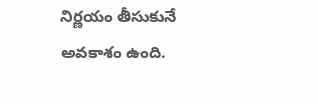నిర్ణయం తీసుకునే అవకాశం ఉంది.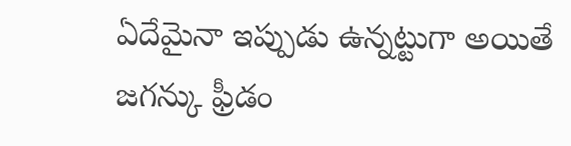ఏదేమైనా ఇప్పుడు ఉన్నట్టుగా అయితే జగన్కు ఫ్రీడం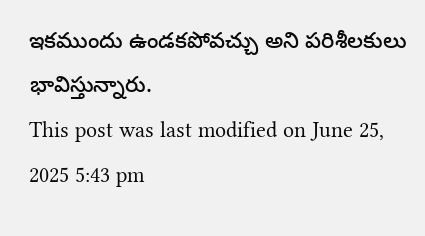ఇకముందు ఉండకపోవచ్చు అని పరిశీలకులు భావిస్తున్నారు.
This post was last modified on June 25, 2025 5:43 pm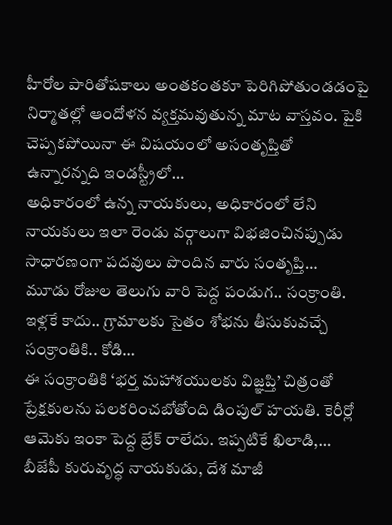హీరోల పారితోషకాలు అంతకంతకూ పెరిగిపోతుండడంపై నిర్మాతల్లో ఆందోళన వ్యక్తమవుతున్న మాట వాస్తవం. పైకి చెప్పకపోయినా ఈ విషయంలో అసంతృప్తితో ఉన్నారన్నది ఇండస్ట్రీలో…
అధికారంలో ఉన్న నాయకులు, అధికారంలో లేని నాయకులు ఇలా రెండు వర్గాలుగా విభజించినప్పుడు సాధారణంగా పదవులు పొందిన వారు సంతృప్తి…
మూడు రోజుల తెలుగు వారి పెద్ద పండుగ.. సంక్రాంతి. ఇళ్లకే కాదు.. గ్రామాలకు సైతం శోభను తీసుకువచ్చే సంక్రాంతికి.. కోడి…
ఈ సంక్రాంతికి ‘భర్త మహాశయులకు విజ్ఞప్తి’ చిత్రంతో ప్రేక్షకులను పలకరించబోతోంది డింపుల్ హయతి. కెరీర్లో ఆమెకు ఇంకా పెద్ద బ్రేక్ రాలేదు. ఇప్పటికే ఖిలాడి,…
బీజేపీ కురువృద్ధ నాయకుడు, దేశ మాజీ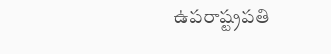ఉపరాష్ట్రపతి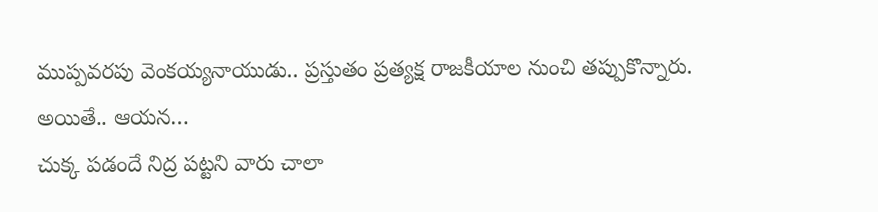ముప్పవరపు వెంకయ్యనాయుడు.. ప్రస్తుతం ప్రత్యక్ష రాజకీయాల నుంచి తప్పుకొన్నారు. అయితే.. ఆయన…
చుక్క పడందే నిద్ర పట్టని వారు చాలా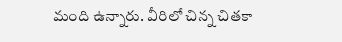మంది ఉన్నారు. వీరిలో చిన్న చితకా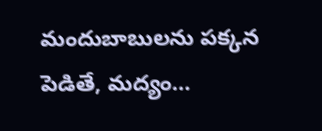మందుబాబులను పక్కన పెడితే, మద్యం…